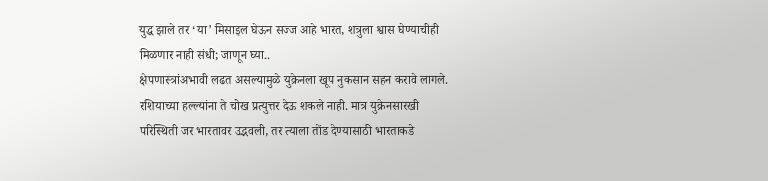युद्ध झाले तर ‘या’ मिसाइल घेऊन सज्ज आहे भारत, शत्रुला श्वास घेण्याचीही मिळणार नाही संधी; जाणून घ्या..
क्षेपणास्त्रांअभावी लढत असल्यामुळे युक्रेनला खूप नुकसान सहन करावे लागले. रशियाच्या हल्ल्यांना ते चोख प्रत्युत्तर देऊ शकले नाही. मात्र युक्रेनसारखी परिस्थिती जर भारतावर उद्भवली, तर त्याला तोंड देण्यासाठी भारताकडे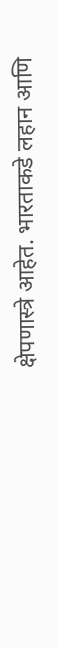क्षेपणास्त्रे आहेत. भारताकडे लहान आणि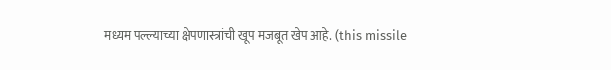मध्यम पल्ल्याच्या क्षेपणास्त्रांची खूप मजबूत खेप आहे. (this missile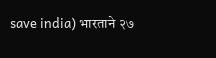save india) भारताने २७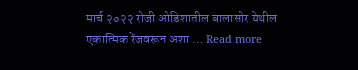मार्च २०२२ रोजी ओडिशातील बालासोर येथील एकात्मिक रेंजवरून अशा … Read more